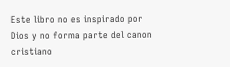Este libro no es inspirado por Dios y no forma parte del canon cristiano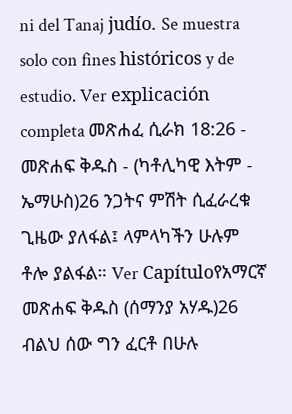ni del Tanaj judío. Se muestra solo con fines históricos y de estudio. Ver explicación completa መጽሐፈ ሲራክ 18:26 - መጽሐፍ ቅዱስ - (ካቶሊካዊ እትም - ኤማሁስ)26 ንጋትና ምሽት ሲፈራረቁ ጊዜው ያለፋል፤ ላምላካችን ሁሉም ቶሎ ያልፋል። Ver Capítuloየአማርኛ መጽሐፍ ቅዱስ (ሰማንያ አሃዱ)26 ብልህ ሰው ግን ፈርቶ በሁሉ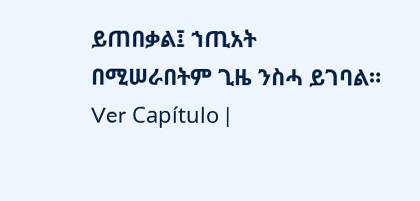ይጠበቃል፤ ኀጢአት በሚሠራበትም ጊዜ ንስሓ ይገባል። Ver Capítulo |